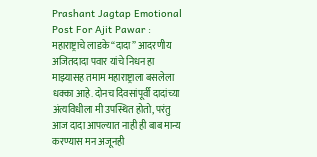Prashant Jagtap Emotional Post For Ajit Pawar : महाराष्ट्राचे लाडके “दादा” आदरणीय अजितदादा पवार यांचे निधन हा माझ्यासह तमाम महाराष्ट्राला बसलेला धक्का आहे. दोनच दिवसांपूर्वी दादांच्या अंत्यविधीला मी उपस्थित होतो, परंतु आज दादा आपल्यात नाही ही बाब मान्य करण्यास मन अजूनही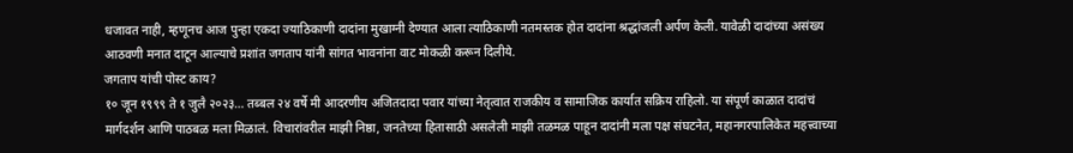धजावत नाही, म्हणूनच आज पुन्हा एकदा ज्याठिकाणी दादांना मुखाग्नी देण्यात आला त्याठिकाणी नतमस्तक होत दादांना श्रद्धांजली अर्पण केली. यावेळी दादांच्या असंख्य आठवणी मनात दाटून आल्याचे प्रशांत जगताप यांनी सांगत भावनांना वाट मोकळी करून दिलीये.
जगताप यांची पोस्ट काय?
१० जून १९९९ ते १ जुलै २०२३… तब्बल २४ वर्षे मी आदरणीय अजितदादा पवार यांच्या नेतृत्वात राजकीय व सामाजिक कार्यात सक्रिय राहिलो. या संपूर्ण काळात दादांचं मार्गदर्शन आणि पाठबळ मला मिळालं. विचारांवरील माझी निष्ठा, जनतेच्या हितासाठी असलेली माझी तळमळ पाहून दादांनी मला पक्ष संघटनेत, महानगरपालिकेत महत्त्वाच्या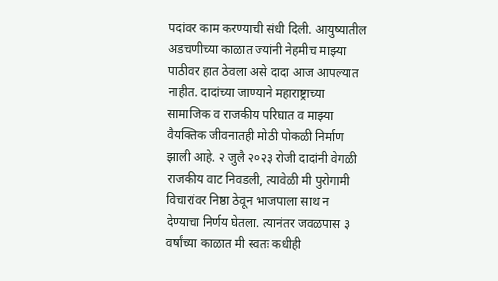पदांवर काम करण्याची संधी दिली. आयुष्यातील अडचणीच्या काळात ज्यांनी नेहमीच माझ्या पाठीवर हात ठेवला असे दादा आज आपल्यात नाहीत. दादांच्या जाण्याने महाराष्ट्राच्या सामाजिक व राजकीय परिघात व माझ्या वैयक्तिक जीवनातही मोठी पोकळी निर्माण झाली आहे. २ जुलै २०२३ रोजी दादांनी वेगळी राजकीय वाट निवडली, त्यावेळी मी पुरोगामी विचारांवर निष्ठा ठेवून भाजपाला साथ न देण्याचा निर्णय घेतला. त्यानंतर जवळपास ३ वर्षांच्या काळात मी स्वतः कधीही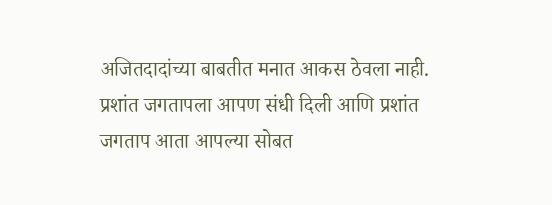अजितदादांच्या बाबतीत मनात आकस ठेवला नाही. प्रशांत जगतापला आपण संधी दिली आणि प्रशांत जगताप आता आपल्या सोबत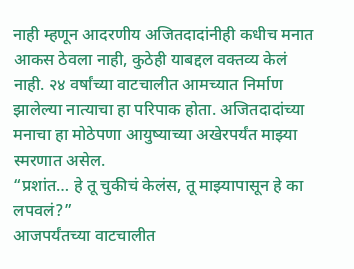नाही म्हणून आदरणीय अजितदादांनीही कधीच मनात आकस ठेवला नाही, कुठेही याबद्दल वक्तव्य केलं नाही. २४ वर्षांच्या वाटचालीत आमच्यात निर्माण झालेल्या नात्याचा हा परिपाक होता. अजितदादांच्या मनाचा हा मोठेपणा आयुष्याच्या अखेरपर्यंत माझ्या स्मरणात असेल.
“प्रशांत… हे तू चुकीचं केलंस, तू माझ्यापासून हे का लपवलं?”
आजपर्यंतच्या वाटचालीत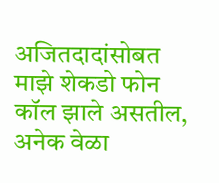अजितदादांसोबत माझे शेकडो फोन कॉल झाले असतील, अनेक वेळा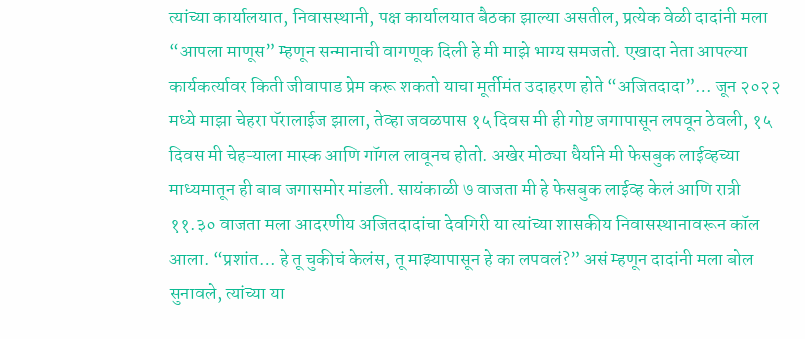त्यांच्या कार्यालयात, निवासस्थानी, पक्ष कार्यालयात बैठका झाल्या असतील, प्रत्येक वेळी दादांनी मला “आपला माणूस” म्हणून सन्मानाची वागणूक दिली हे मी माझे भाग्य समजतो. एखादा नेता आपल्या कार्यकर्त्यावर किती जीवापाड प्रेम करू शकतो याचा मूर्तीमंत उदाहरण होते “अजितदादा”… जून २०२२ मध्ये माझा चेहरा पॅरालाईज झाला, तेव्हा जवळपास १५ दिवस मी ही गोष्ट जगापासून लपवून ठेवली, १५ दिवस मी चेहऱ्याला मास्क आणि गॉगल लावूनच होतो. अखेर मोठ्या धैर्याने मी फेसबुक लाईव्हच्या माध्यमातून ही बाब जगासमोर मांडली. सायंकाळी ७ वाजता मी हे फेसबुक लाईव्ह केलं आणि रात्री ११.३० वाजता मला आदरणीय अजितदादांचा देवगिरी या त्यांच्या शासकीय निवासस्थानावरून कॉल आला. “प्रशांत… हे तू चुकीचं केलंस, तू माझ्यापासून हे का लपवलं?” असं म्हणून दादांनी मला बोल सुनावले, त्यांच्या या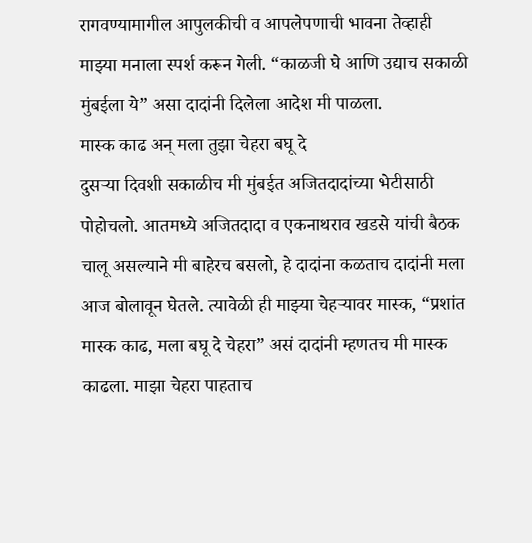रागवण्यामागील आपुलकीची व आपलेपणाची भावना तेव्हाही माझ्या मनाला स्पर्श करून गेली. “काळजी घे आणि उद्याच सकाळी मुंबईला ये” असा दादांनी दिलेला आदेश मी पाळला.
मास्क काढ अन् मला तुझा चेहरा बघू दे
दुसऱ्या दिवशी सकाळीच मी मुंबईत अजितदादांच्या भेटीसाठी पोहोचलो. आतमध्ये अजितदादा व एकनाथराव खडसे यांची बैठक चालू असल्याने मी बाहेरच बसलो, हे दादांना कळताच दादांनी मला आज बोलावून घेतले. त्यावेळी ही माझ्या चेहऱ्यावर मास्क, “प्रशांत मास्क काढ, मला बघू दे चेहरा” असं दादांनी म्हणतच मी मास्क काढला. माझा चेहरा पाहताच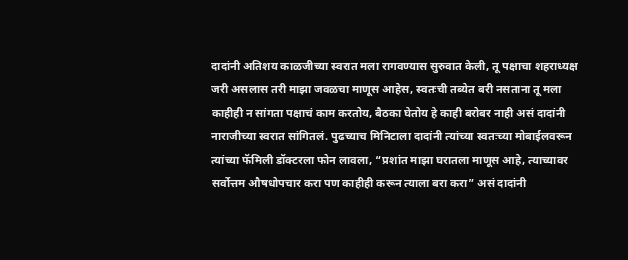दादांनी अतिशय काळजीच्या स्वरात मला रागवण्यास सुरुवात केली, तू पक्षाचा शहराध्यक्ष जरी असलास तरी माझा जवळचा माणूस आहेस, स्वतःची तब्येत बरी नसताना तू मला काहीही न सांगता पक्षाचं काम करतोय, बैठका घेतोय हे काही बरोबर नाही असं दादांनी नाराजीच्या स्वरात सांगितलं. पुढच्याच मिनिटाला दादांनी त्यांच्या स्वतःच्या मोबाईलवरून त्यांच्या फॅमिली डॉक्टरला फोन लावला, “प्रशांत माझा घरातला माणूस आहे, त्याच्यावर सर्वोत्तम औषधोपचार करा पण काहीही करून त्याला बरा करा” असं दादांनी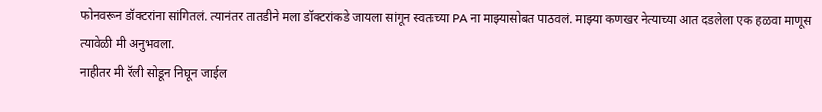फोनवरून डॉक्टरांना सांगितलं. त्यानंतर तातडीने मला डॉक्टरांकडे जायला सांगून स्वतःच्या PA ना माझ्यासोबत पाठवलं. माझ्या कणखर नेत्याच्या आत दडलेला एक हळवा माणूस त्यावेळी मी अनुभवला.
नाहीतर मी रॅली सोडून निघून जाईल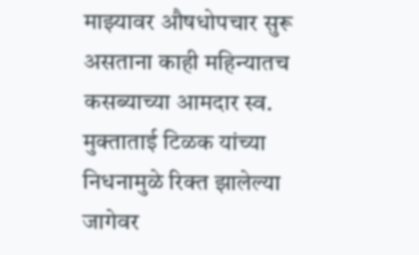माझ्यावर औषधोपचार सुरू असताना काही महिन्यातच कसब्याच्या आमदार स्व. मुक्ताताई टिळक यांच्या निधनामुळे रिक्त झालेल्या जागेवर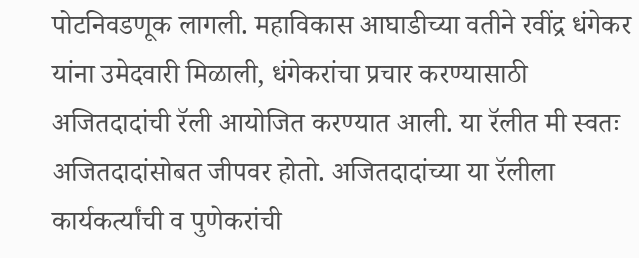पोटनिवडणूक लागली. महाविकास आघाडीच्या वतीने रवींद्र धंगेकर यांना उमेदवारी मिळाली, धंगेकरांचा प्रचार करण्यासाठी अजितदादांची रॅली आयोजित करण्यात आली. या रॅलीत मी स्वतः अजितदादांसोबत जीपवर होतो. अजितदादांच्या या रॅलीला कार्यकर्त्यांची व पुणेकरांची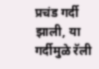प्रचंड गर्दी झाली, या गर्दीमुळे रॅली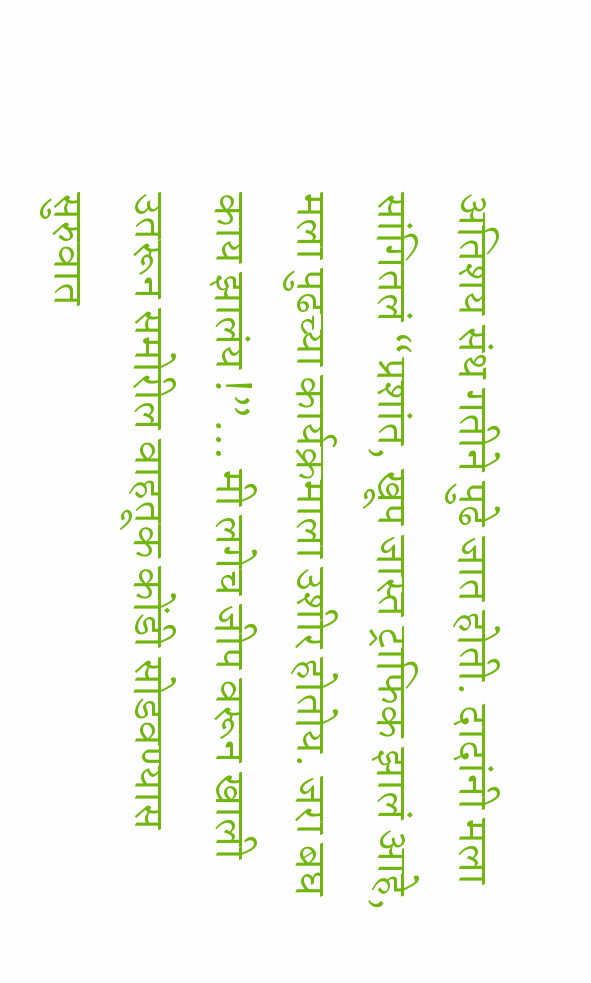अतिशय संथ गतीने पुढे जात होती. दादांनी मला सांगितलं “प्रशांत, खूप जास्त ट्राफिक झालं आहे, मला पुढच्या कार्यक्रमाला उशीर होतोय. जरा बघ काय झालंय !”… मी लगेच जीप वरून खाली उतरून समोरील वाहतूक कोंडी सोडवण्यास सुरुवात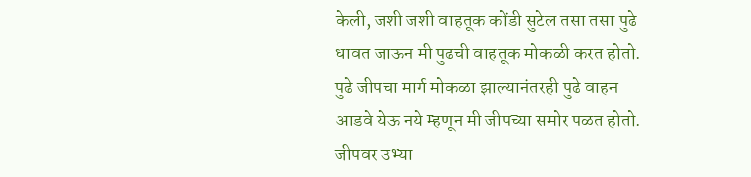केली, जशी जशी वाहतूक कोंडी सुटेल तसा तसा पुढे धावत जाऊन मी पुढची वाहतूक मोकळी करत होतो. पुढे जीपचा मार्ग मोकळा झाल्यानंतरही पुढे वाहन आडवे येऊ नये म्हणून मी जीपच्या समोर पळत होतो. जीपवर उभ्या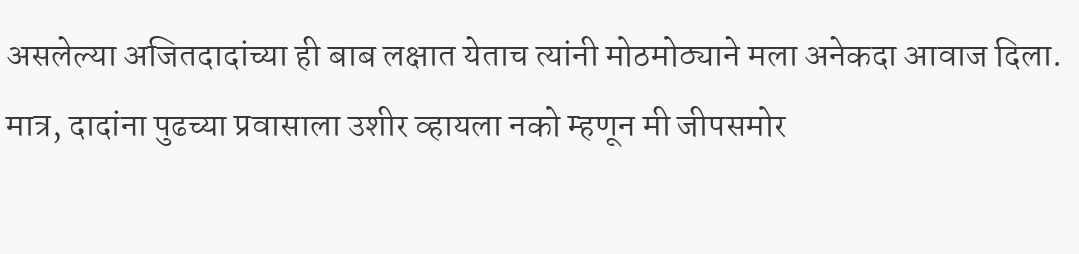असलेल्या अजितदादांच्या ही बाब लक्षात येताच त्यांनी मोठमोठ्याने मला अनेकदा आवाज दिला. मात्र, दादांना पुढच्या प्रवासाला उशीर व्हायला नको म्हणून मी जीपसमोर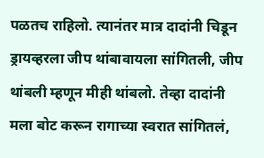पळतच राहिलो. त्यानंतर मात्र दादांनी चिडून ड्रायव्हरला जीप थांबावायला सांगितली, जीप थांबली म्हणून मीही थांबलो. तेव्हा दादांनी मला बोट करून रागाच्या स्वरात सांगितलं,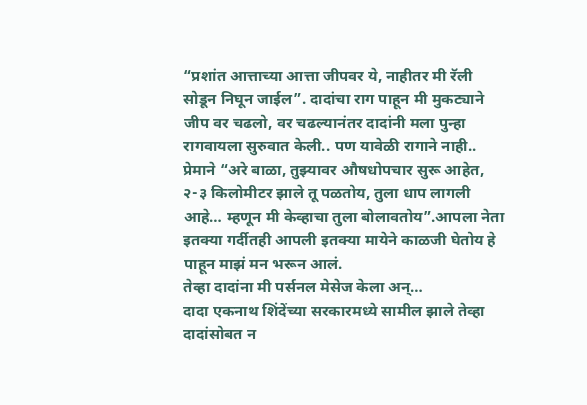“प्रशांत आत्ताच्या आत्ता जीपवर ये, नाहीतर मी रॅली सोडून निघून जाईल”. दादांचा राग पाहून मी मुकट्याने जीप वर चढलो, वर चढल्यानंतर दादांनी मला पुन्हा रागवायला सुरुवात केली.. पण यावेळी रागाने नाही.. प्रेमाने “अरे बाळा, तुझ्यावर औषधोपचार सुरू आहेत, २-३ किलोमीटर झाले तू पळतोय, तुला धाप लागली आहे… म्हणून मी केव्हाचा तुला बोलावतोय”.आपला नेता इतक्या गर्दीतही आपली इतक्या मायेने काळजी घेतोय हे पाहून माझं मन भरून आलं.
तेव्हा दादांना मी पर्सनल मेसेज केला अन्…
दादा एकनाथ शिंदेंच्या सरकारमध्ये सामील झाले तेव्हा दादांसोबत न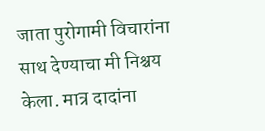जाता पुरोगामी विचारांना साथ देण्याचा मी निश्चय केला. मात्र दादांना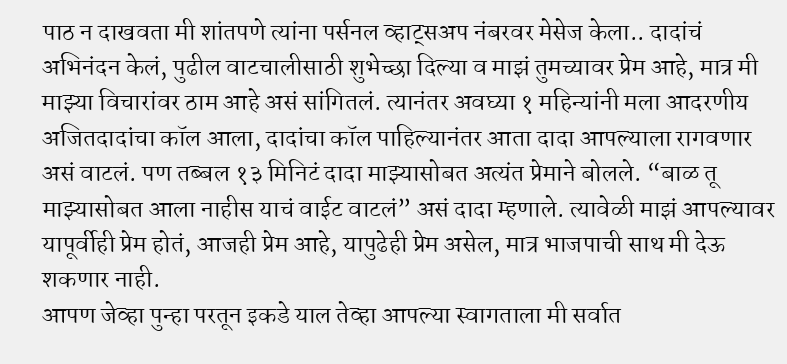पाठ न दाखवता मी शांतपणे त्यांना पर्सनल व्हाट्सअप नंबरवर मेसेज केला.. दादांचं अभिनंदन केलं, पुढील वाटचालीसाठी शुभेच्छा दिल्या व माझं तुमच्यावर प्रेम आहे, मात्र मी माझ्या विचारांवर ठाम आहे असं सांगितलं. त्यानंतर अवघ्या १ महिन्यांनी मला आदरणीय अजितदादांचा कॉल आला, दादांचा कॉल पाहिल्यानंतर आता दादा आपल्याला रागवणार असं वाटलं. पण तब्बल १३ मिनिटं दादा माझ्यासोबत अत्यंत प्रेमाने बोलले. “बाळ तू माझ्यासोबत आला नाहीस याचं वाईट वाटलं” असं दादा म्हणाले. त्यावेळी माझं आपल्यावर यापूर्वीही प्रेम होतं, आजही प्रेम आहे, यापुढेही प्रेम असेल, मात्र भाजपाची साथ मी देऊ शकणार नाही.
आपण जेव्हा पुन्हा परतून इकडे याल तेव्हा आपल्या स्वागताला मी सर्वात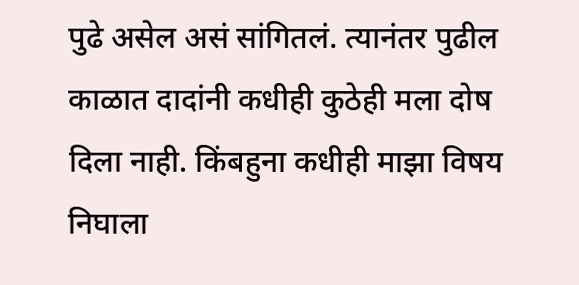पुढे असेल असं सांगितलं. त्यानंतर पुढील काळात दादांनी कधीही कुठेही मला दोष दिला नाही. किंबहुना कधीही माझा विषय निघाला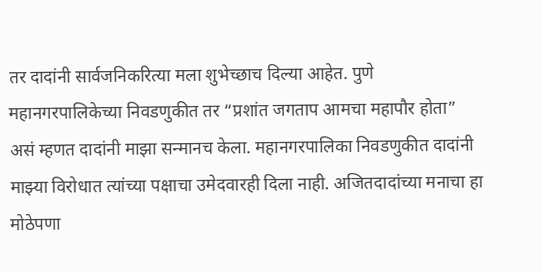तर दादांनी सार्वजनिकरित्या मला शुभेच्छाच दिल्या आहेत. पुणे महानगरपालिकेच्या निवडणुकीत तर “प्रशांत जगताप आमचा महापौर होता” असं म्हणत दादांनी माझा सन्मानच केला. महानगरपालिका निवडणुकीत दादांनी माझ्या विरोधात त्यांच्या पक्षाचा उमेदवारही दिला नाही. अजितदादांच्या मनाचा हा मोठेपणा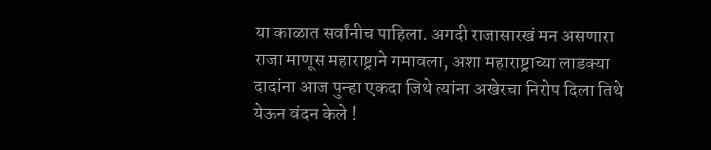या काळात सर्वांनीच पाहिला. अगदी राजासारखं मन असणारा राजा माणूस महाराष्ट्राने गमावला, अशा महाराष्ट्राच्या लाडक्या दादांना आज पुन्हा एकदा जिथे त्यांना अखेरचा निरोप दिला तिथे येऊन वंदन केले !